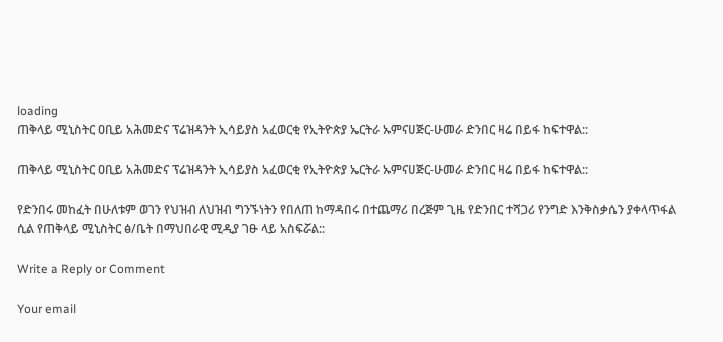loading
ጠቅላይ ሚኒስትር ዐቢይ አሕመድና ፕሬዝዳንት ኢሳይያስ አፈወርቂ የኢትዮጵያ ኤርትራ ኡምናሀጅር-ሁመራ ድንበር ዛሬ በይፋ ከፍተዋል::

ጠቅላይ ሚኒስትር ዐቢይ አሕመድና ፕሬዝዳንት ኢሳይያስ አፈወርቂ የኢትዮጵያ ኤርትራ ኡምናሀጅር-ሁመራ ድንበር ዛሬ በይፋ ከፍተዋል::

የድንበሩ መከፈት በሁለቱም ወገን የህዝብ ለህዝብ ግንኙነትን የበለጠ ከማዳበሩ በተጨማሪ በረጅም ጊዜ የድንበር ተሻጋሪ የንግድ እንቅስቃሴን ያቀላጥፋል ሲል የጠቅላይ ሚኒስትር ፅ/ቤት በማህበራዊ ሚዲያ ገፁ ላይ አስፍሯል::

Write a Reply or Comment

Your email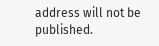address will not be published.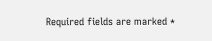Required fields are marked *